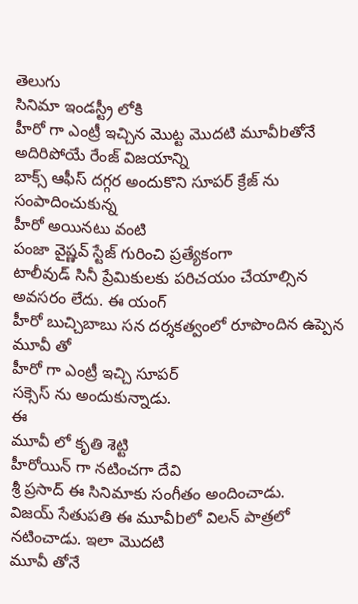తెలుగు
సినిమా ఇండస్ట్రీ లోకి
హీరో గా ఎంట్రీ ఇచ్చిన మొట్ట మొదటి మూవీbతోనే అదిరిపోయే రేంజ్ విజయాన్ని
బాక్స్ ఆఫీస్ దగ్గర అందుకొని సూపర్ క్రేజ్ ను సంపాదించుకున్న
హీరో అయినటు వంటి
పంజా వైష్ణవ్ స్టేజ్ గురించి ప్రత్యేకంగా
టాలీవుడ్ సినీ ప్రేమికులకు పరిచయం చేయాల్సిన అవసరం లేదు. ఈ యంగ్
హీరో బుచ్చిబాబు సన దర్శకత్వంలో రూపొందిన ఉప్పెన
మూవీ తో
హీరో గా ఎంట్రీ ఇచ్చి సూపర్
సక్సెస్ ను అందుకున్నాడు.
ఈ
మూవీ లో కృతి శెట్టి
హీరోయిన్ గా నటించగా దేవి
శ్రీ ప్రసాద్ ఈ సినిమాకు సంగీతం అందించాడు.
విజయ్ సేతుపతి ఈ మూవీbలో విలన్ పాత్రలో నటించాడు. ఇలా మొదటి
మూవీ తోనే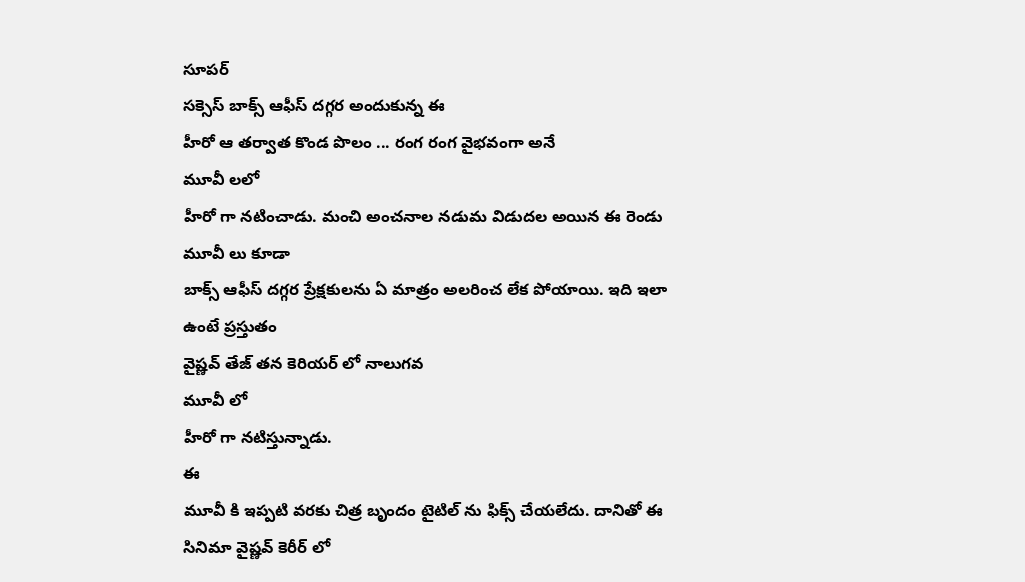సూపర్
సక్సెస్ బాక్స్ ఆఫీస్ దగ్గర అందుకున్న ఈ
హీరో ఆ తర్వాత కొండ పొలం ... రంగ రంగ వైభవంగా అనే
మూవీ లలో
హీరో గా నటించాడు. మంచి అంచనాల నడుమ విడుదల అయిన ఈ రెండు
మూవీ లు కూడా
బాక్స్ ఆఫీస్ దగ్గర ప్రేక్షకులను ఏ మాత్రం అలరించ లేక పోయాయి. ఇది ఇలా ఉంటే ప్రస్తుతం
వైష్ణవ్ తేజ్ తన కెరియర్ లో నాలుగవ
మూవీ లో
హీరో గా నటిస్తున్నాడు.
ఈ
మూవీ కి ఇప్పటి వరకు చిత్ర బృందం టైటిల్ ను ఫిక్స్ చేయలేదు. దానితో ఈ
సినిమా వైష్ణవ్ కెరీర్ లో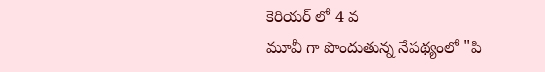కెరియర్ లో 4 వ
మూవీ గా పొందుతున్న నేపథ్యంలో "పి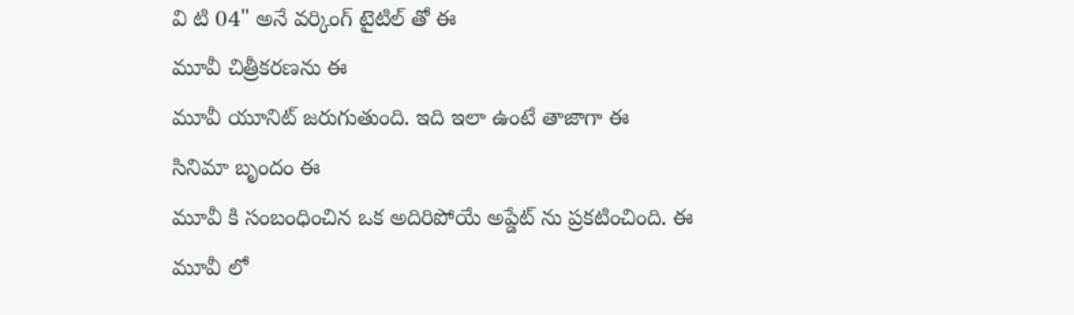వి టి 04" అనే వర్కింగ్ టైటిల్ తో ఈ
మూవీ చిత్రీకరణను ఈ
మూవీ యూనిట్ జరుగుతుంది. ఇది ఇలా ఉంటే తాజాగా ఈ
సినిమా బృందం ఈ
మూవీ కి సంబంధించిన ఒక అదిరిపోయే అప్డేట్ ను ప్రకటించింది. ఈ
మూవీ లో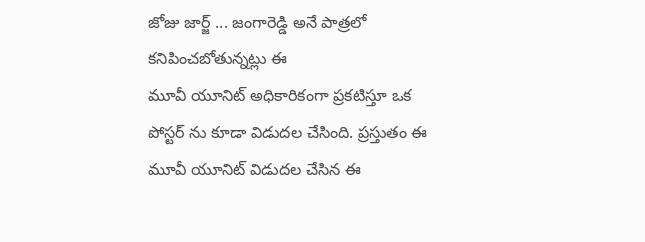జోజు జార్జ్ ... జంగారెడ్డి అనే పాత్రలో కనిపించబోతున్నట్లు ఈ
మూవీ యూనిట్ అధికారికంగా ప్రకటిస్తూ ఒక
పోస్టర్ ను కూడా విడుదల చేసింది. ప్రస్తుతం ఈ
మూవీ యూనిట్ విడుదల చేసిన ఈ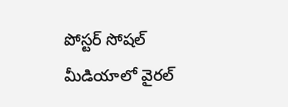పోస్టర్ సోషల్ మీడియాలో వైరల్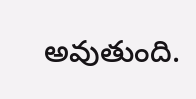అవుతుంది.